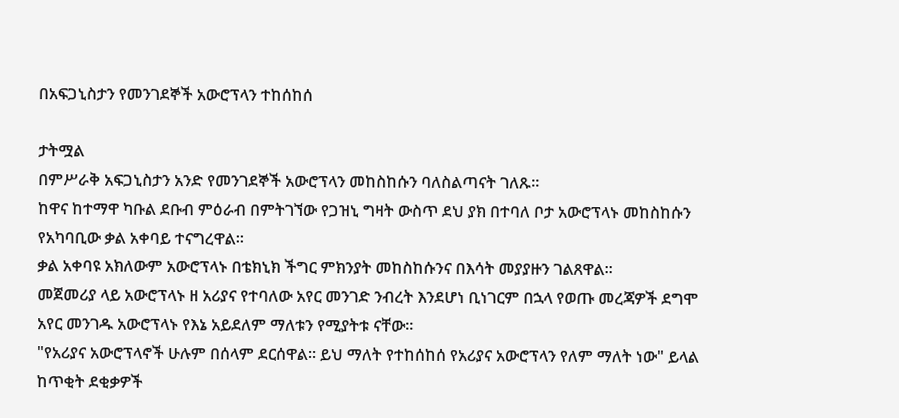በአፍጋኒስታን የመንገደኞች አውሮፕላን ተከሰከሰ

ታትሟል
በምሥራቅ አፍጋኒስታን አንድ የመንገደኞች አውሮፕላን መከስከሱን ባለስልጣናት ገለጹ።
ከዋና ከተማዋ ካቡል ደቡብ ምዕራብ በምትገኘው የጋዝኒ ግዛት ውስጥ ደህ ያክ በተባለ ቦታ አውሮፕላኑ መከስከሱን የአካባቢው ቃል አቀባይ ተናግረዋል።
ቃል አቀባዩ አክለውም አውሮፕላኑ በቴክኒክ ችግር ምክንያት መከስከሱንና በእሳት መያያዙን ገልጸዋል።
መጀመሪያ ላይ አውሮፕላኑ ዘ አሪያና የተባለው አየር መንገድ ንብረት እንደሆነ ቢነገርም በኋላ የወጡ መረጃዎች ደግሞ አየር መንገዱ አውሮፕላኑ የእኔ አይደለም ማለቱን የሚያትቱ ናቸው።
"የአሪያና አውሮፕላኖች ሁሉም በሰላም ደርሰዋል። ይህ ማለት የተከሰከሰ የአሪያና አውሮፕላን የለም ማለት ነው" ይላል ከጥቂት ደቂቃዎች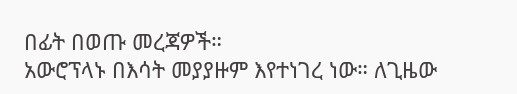በፊት በወጡ መረጃዎች።
አውሮፕላኑ በእሳት መያያዙም እየተነገረ ነው። ለጊዜው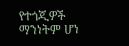የተጎጂዎች ማንነትም ሆነ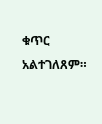ቁጥር አልተገለጸም።